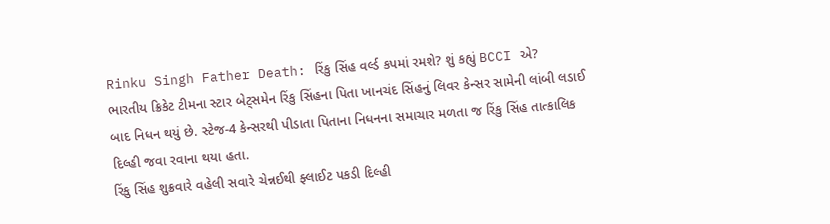Rinku Singh Father Death: રિંકુ સિંહ વર્લ્ડ કપમાં રમશે? શું કહ્યું BCCI એ?
ભારતીય ક્રિકેટ ટીમના સ્ટાર બેટ્સમેન રિંકુ સિંહના પિતા ખાનચંદ સિંહનું લિવર કેન્સર સામેની લાંબી લડાઈ બાદ નિધન થયું છે. સ્ટેજ-4 કેન્સરથી પીડાતા પિતાના નિધનના સમાચાર મળતા જ રિંકુ સિંહ તાત્કાલિક દિલ્હી જવા રવાના થયા હતા.
રિંકુ સિંહ શુક્રવારે વહેલી સવારે ચેન્નઈથી ફ્લાઈટ પકડી દિલ્હી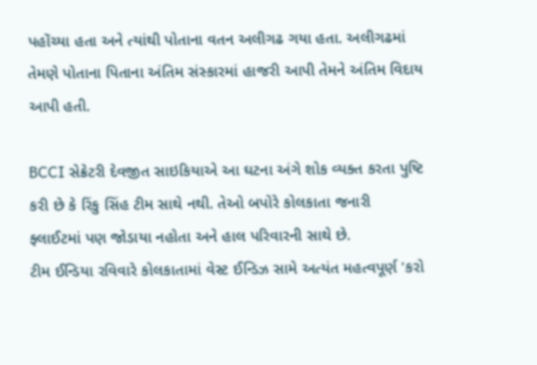પહોંચ્યા હતા અને ત્યાંથી પોતાના વતન અલીગઢ ગયા હતા. અલીગઢમાં તેમણે પોતાના પિતાના અંતિમ સંસ્કારમાં હાજરી આપી તેમને અંતિમ વિદાય આપી હતી.

BCCI સેક્રેટરી દેવજીત સાઇકિયાએ આ ઘટના અંગે શોક વ્યક્ત કરતા પુષ્ટિ કરી છે કે રિંકુ સિંહ ટીમ સાથે નથી. તેઓ બપોરે કોલકાતા જનારી ફ્લાઈટમાં પણ જોડાયા નહોતા અને હાલ પરિવારની સાથે છે.
ટીમ ઈન્ડિયા રવિવારે કોલકાતામાં વેસ્ટ ઈન્ડિઝ સામે અત્યંત મહત્વપૂર્ણ 'કરો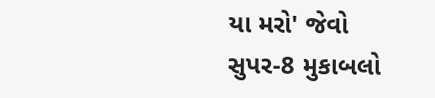યા મરો' જેવો સુપર-8 મુકાબલો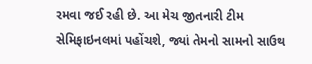રમવા જઈ રહી છે. આ મેચ જીતનારી ટીમ સેમિફાઇનલમાં પહોંચશે, જ્યાં તેમનો સામનો સાઉથ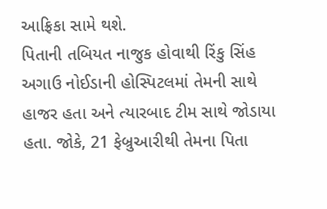આફ્રિકા સામે થશે.
પિતાની તબિયત નાજુક હોવાથી રિંકુ સિંહ અગાઉ નોઈડાની હોસ્પિટલમાં તેમની સાથે હાજર હતા અને ત્યારબાદ ટીમ સાથે જોડાયા હતા. જોકે, 21 ફેબ્રુઆરીથી તેમના પિતા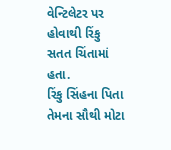વેન્ટિલેટર પર હોવાથી રિંકુ સતત ચિંતામાં હતા.
રિંકુ સિંહના પિતા તેમના સૌથી મોટા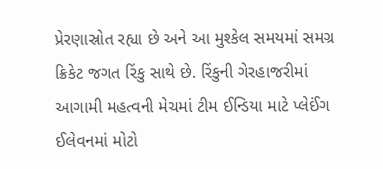પ્રેરણાસ્રોત રહ્યા છે અને આ મુશ્કેલ સમયમાં સમગ્ર ક્રિકેટ જગત રિંકુ સાથે છે. રિંકુની ગેરહાજરીમાં આગામી મહત્વની મેચમાં ટીમ ઈન્ડિયા માટે પ્લેઈંગ ઈલેવનમાં મોટો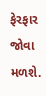ફેરફાર જોવા મળશે.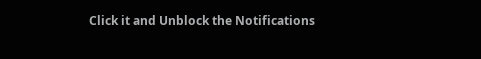Click it and Unblock the Notifications